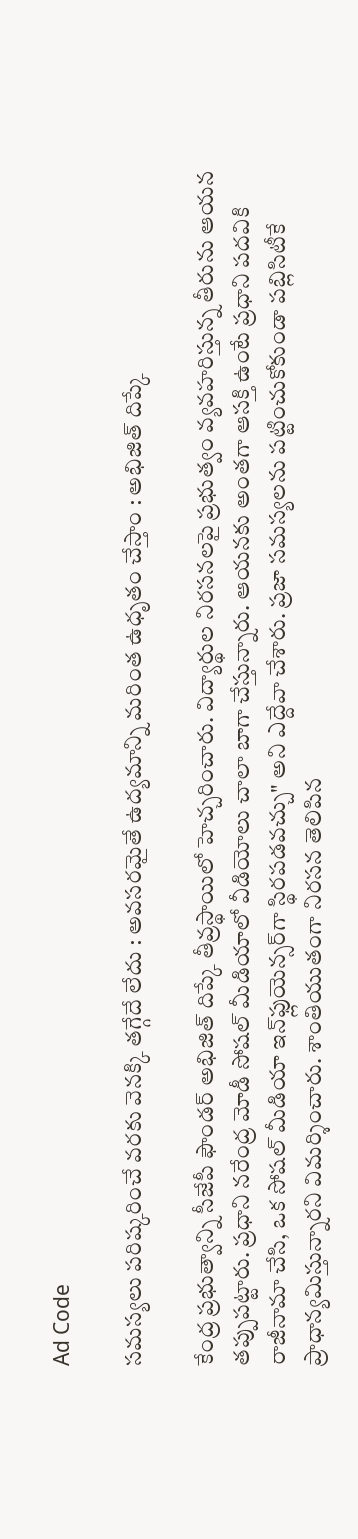Ad Code

సమస్యలు పరిష్కరించే వరకు వెనక్కి తగ్గేదే లేదు : అవసరమైతే ఉద్యమాన్ని మరింత ఉధృతం చేస్తాం : అభిజిత్ దిప్కే

కేంద్ర ప్రభుత్వాన్ని సీజేపీ ఫౌండర్ అభిజిత్ దిప్కే తీవ్రస్థాయిలో హెచ్చరించారు. విద్యార్థుల నిరసనలపై ప్రభుత్వం వ్యవహరిస్తున్న తీరును ఆయన తప్పుపట్టారు. ప్రధాని నరేంద్ర మోడీ సోషల్ మీడియాలో వీడియోలు చాలా బాగా చేస్తున్నారు. ఆయనకు అంతగా ఆసక్తి ఉంటే ప్రధాని పదవికి రాజీనామా చేసి, ఒక సోషల్ మీడియా ఇన్‌ఫ్లుయెన్సర్‌గా స్థిరపడవచ్చు" అని ఎద్దేవా చేశారు. ప్రజా సమస్యలను పట్టించుకోకుండా పబ్లిసిటీకే ప్రాధాన్యమిస్తున్నారని విమర్శించారు. శాంతియుతంగా నిరసన తెలిపిన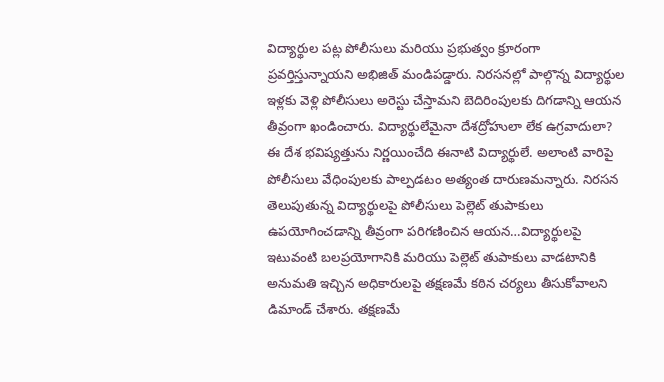విద్యార్థుల పట్ల పోలీసులు మరియు ప్రభుత్వం క్రూరంగా ప్రవర్తిస్తున్నాయని అభిజిత్ మండిపడ్డారు. నిరసనల్లో పాల్గొన్న విద్యార్థుల ఇళ్లకు వెళ్లి పోలీసులు అరెస్టు చేస్తామని బెదిరింపులకు దిగడాన్ని ఆయన తీవ్రంగా ఖండించారు. విద్యార్థులేమైనా దేశద్రోహులా లేక ఉగ్రవాదులా? ఈ దేశ భవిష్యత్తును నిర్ణయించేది ఈనాటి విద్యార్థులే. అలాంటి వారిపై పోలీసులు వేధింపులకు పాల్పడటం అత్యంత దారుణమన్నారు. నిరసన తెలుపుతున్న విద్యార్థులపై పోలీసులు పెల్లెట్ తుపాకులు ఉపయోగించడాన్ని తీవ్రంగా పరిగణించిన ఆయన…విద్యార్థులపై ఇటువంటి బలప్రయోగానికి మరియు పెల్లెట్ తుపాకులు వాడటానికి అనుమతి ఇచ్చిన అధికారులపై తక్షణమే కఠిన చర్యలు తీసుకోవాలని డిమాండ్ చేశారు. తక్షణమే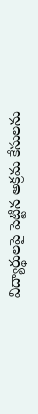విద్యార్థులపై పెట్టిన అక్రమ కేసులను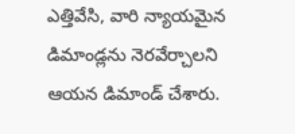ఎత్తివేసి, వారి న్యాయమైన డిమాండ్లను నెరవేర్చాలని ఆయన డిమాండ్ చేశారు.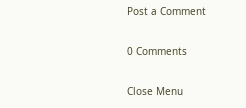Post a Comment

0 Comments

Close Menu